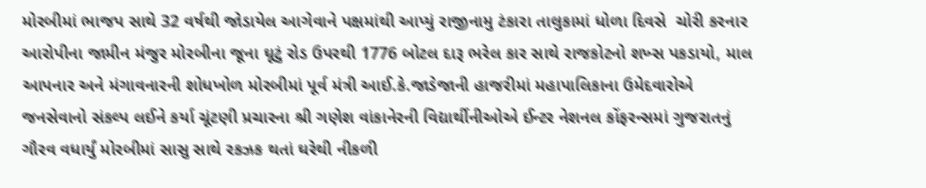મોરબીમાં ભાજપ સાથે 32 વર્ષથી જોડાયેલ આગેવાને પક્ષમાંથી આપ્યું રાજીનામુ ટંકારા તાલુકામાં ધોળા દિવસે  ચોરી કરનાર આરોપીના જામીન મંજુર મોરબીના જૂના ઘૂટું રોડ ઉપરથી 1776 બોટલ દારૂ ભરેલ કાર સાથે રાજકોટનો શખ્સ પકડાયો, માલ આપનાર અને મંગાવનારની શોધખોળ મોરબીમાં પૂર્વ મંત્રી આઈ.કે.જાડેજાની હાજરીમાં મહાપાલિકાના ઉમેદવારોએ જનસેવાનો સંકલ્પ લઈને કર્યા ચૂંટણી પ્રચારના શ્રી ગણેશ વાંકાનેરની વિદ્યાર્થીનીઓએ ઈન્ટર નેશનલ કોંફરન્સમાં ગુજરાતનું ગૌરવ વધાર્યું મોરબીમાં સાસુ સાથે રકઝક થતાં ઘરેથી નીકળી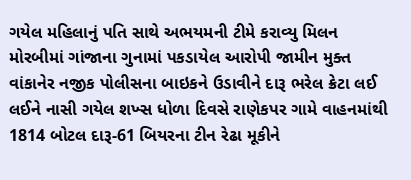ગયેલ મહિલાનું પતિ સાથે અભયમની ટીમે કરાવ્યુ મિલન મોરબીમાં ગાંજાના ગુનામાં પકડાયેલ આરોપી જામીન મુક્ત વાંકાનેર નજીક પોલીસના બાઇકને ઉડાવીને દારૂ ભરેલ ક્રેટા લઈ લઈને નાસી ગયેલ શખ્સ ધોળા દિવસે રાણેકપર ગામે વાહનમાંથી 1814 બોટલ દારૂ-61 બિયરના ટીન રેઢા મૂકીને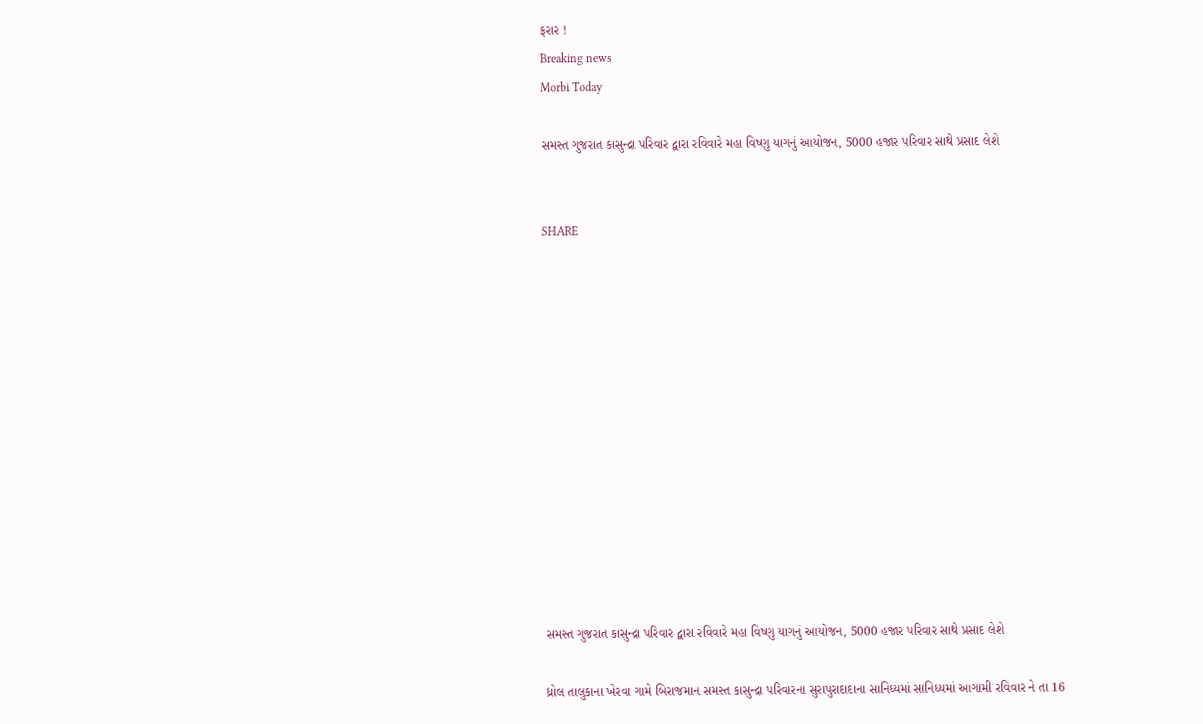ફરાર !
Breaking news
Morbi Today

સમસ્ત ગુજરાત કાસુન્દ્રા પરિવાર દ્વારા રવિવારે મહા વિષ્ણુ યાગનું આયોજન, 5000 હજાર પરિવાર સાથે પ્રસાદ લેશે


SHARE













સમસ્ત ગુજરાત કાસુન્દ્રા પરિવાર દ્વારા રવિવારે મહા વિષ્ણુ યાગનું આયોજન, 5000 હજાર પરિવાર સાથે પ્રસાદ લેશે

ધ્રોલ તાલુકાના ખેરવા ગામે બિરાજમાન સમસ્ત કાસુન્દ્રા પરિવારના સુરાપુરાદાદાના સાનિધ્યમાં સાનિધ્યમાં આગામી રવિવાર ને તા 16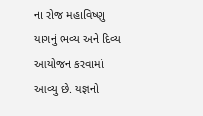ના રોજ મહાવિષ્ણુ યાગનું ભવ્ય અને દિવ્ય આયોજન કરવામાં આવ્યુ છે. યજ્ઞનો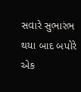સવારે સુભારંભ થયા બાદ બપોરે એક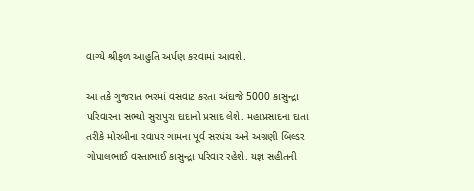વાગ્યે શ્રીફળ આહુતિ અર્પણ કરવામાં આવશે.

આ તકે ગુજરાત ભરમાં વસવાટ કરતા અંદાજે 5000 કાસુન્દ્રા પરિવારના સભ્યો સુરાપુરા દાદાનો પ્રસાદ લેશે. મહાપ્રસાદના દાતા તરીકે મોરબીના રવાપર ગામના પૂર્વ સરપંચ અને અગ્રણી બિલ્ડર ગોપાલભાઈ વસ્તાભાઈ કાસુન્દ્રા પરિવાર રહેશે. યજ્ઞ સહીતની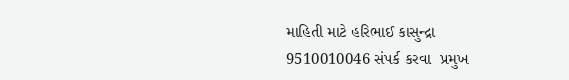માહિતી માટે હરિભાઈ કાસુન્દ્રા 9510010046 સંપર્ક કરવા  પ્રમુખ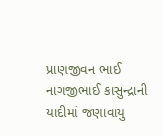પ્રાણજીવન ભાઈ નાગજીભાઈ કાસુન્દ્રાની યાદીમાં જણાવાયુ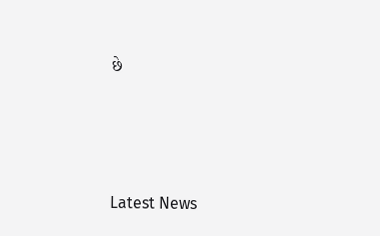છે






Latest News